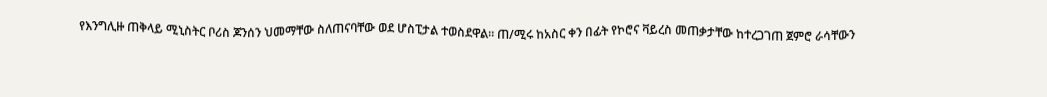የእንግሊዙ ጠቅላይ ሚኒስትር ቦሪስ ጆንሰን ህመማቸው ስለጠናባቸው ወደ ሆስፒታል ተወስደዋል። ጠ/ሚሩ ከአስር ቀን በፊት የኮሮና ቫይረስ መጠቃታቸው ከተረጋገጠ ጀምሮ ራሳቸውን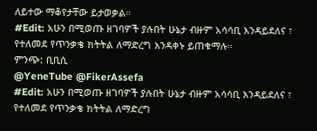ለይተው ማቆየታቸው ይታወቃል።
#Edit: አሁን በሚወጡ ዘገባዎች ያሉበት ሁኔታ ብዙም አሳሳቢ እንዳይደለና ፣ የተለመደ የጥንቃቄ ክትትል ለማድረግ እንዳቀኑ ይጠቁማሉ።
ምንጭ: ቢቢሲ
@YeneTube @FikerAssefa
#Edit: አሁን በሚወጡ ዘገባዎች ያሉበት ሁኔታ ብዙም አሳሳቢ እንዳይደለና ፣ የተለመደ የጥንቃቄ ክትትል ለማድረግ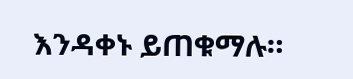እንዳቀኑ ይጠቁማሉ።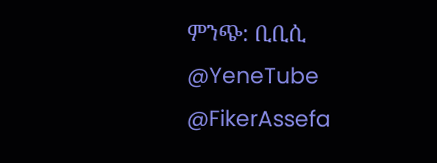ምንጭ: ቢቢሲ
@YeneTube @FikerAssefa